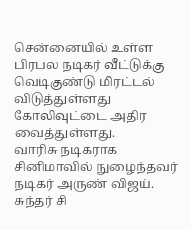சென்னையில் உள்ள பிரபல நடிகர் வீட்டுக்கு வெடிகுண்டு மிரட்டல் விடுத்துள்ளது கோலிவுட்டை அதிர வைத்துள்ளது.
வாரிசு நடிகராக சினிமாவில் நுழைந்தவர் நடிகர் அருண் விஜய். சுந்தர் சி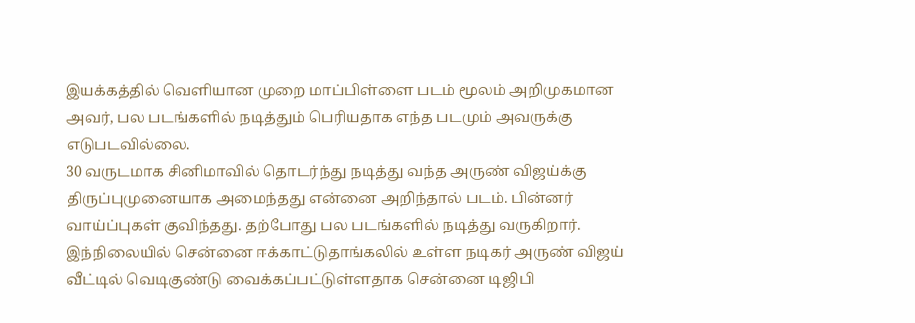இயக்கத்தில் வெளியான முறை மாப்பிள்ளை படம் மூலம் அறிமுகமான அவர், பல படங்களில் நடித்தும் பெரியதாக எந்த படமும் அவருக்கு எடுபடவில்லை.
30 வருடமாக சினிமாவில் தொடர்ந்து நடித்து வந்த அருண் விஜய்க்கு திருப்புமுனையாக அமைந்தது என்னை அறிந்தால் படம். பின்னர் வாய்ப்புகள் குவிந்தது. தற்போது பல படங்களில் நடித்து வருகிறார்.
இந்நிலையில் சென்னை ஈக்காட்டுதாங்கலில் உள்ள நடிகர் அருண் விஜய் வீட்டில் வெடிகுண்டு வைக்கப்பட்டுள்ளதாக சென்னை டிஜிபி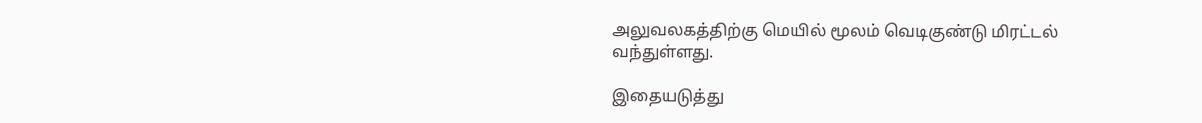அலுவலகத்திற்கு மெயில் மூலம் வெடிகுண்டு மிரட்டல் வந்துள்ளது.

இதையடுத்து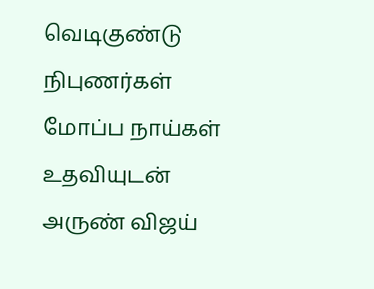வெடிகுண்டு நிபுணர்கள் மோப்ப நாய்கள் உதவியுடன் அருண் விஜய்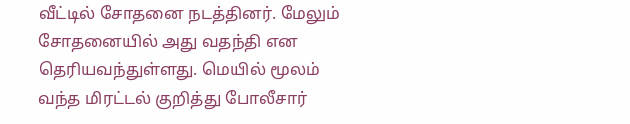வீட்டில் சோதனை நடத்தினர். மேலும் சோதனையில் அது வதந்தி என தெரியவந்துள்ளது. மெயில் மூலம் வந்த மிரட்டல் குறித்து போலீசார்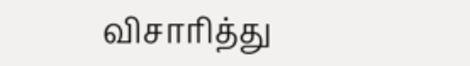விசாரித்து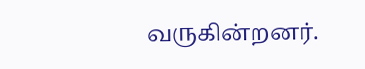வருகின்றனர்.